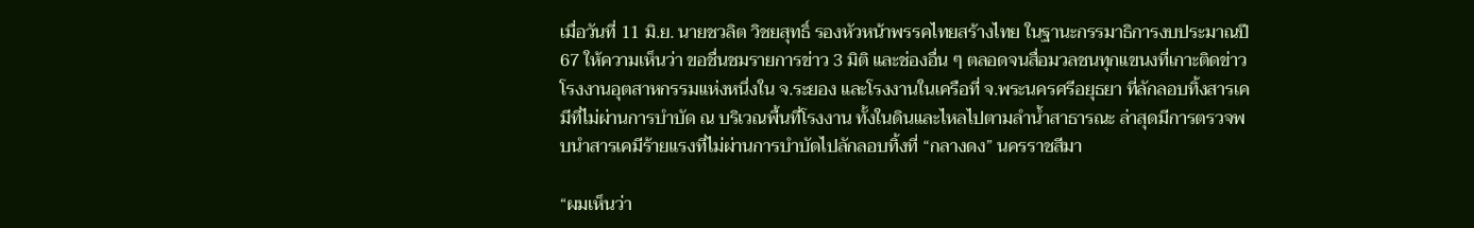เมื่อวันที่ 11 มิ.ย. นายชวลิต วิชยสุทธิ์ รองหัวหน้าพรรคไทยสร้างไทย ในฐานะกรรมาธิการงบประมาณปี 67 ให้ความเห็นว่า ขอชื่นชมรายการข่าว 3 มิติ และช่องอื่น ๆ ตลอดจนสื่อมวลชนทุกแขนงที่เกาะติดข่าวโรงงานอุตสาหกรรมแห่งหนึ่งใน จ.ระยอง และโรงงานในเครือที่ จ.พระนครศรีอยุธยา ที่ลักลอบทิ้งสารเคมีที่ไม่ผ่านการบำบัด ณ บริเวณพื้นที่โรงงาน ทั้งในดินและไหลไปตามลำน้ำสาธารณะ ล่าสุดมีการตรวจพบนำสารเคมีร้ายแรงที่ไม่ผ่านการบำบัดไปลักลอบทิ้งที่ “กลางดง” นครราชสีมา

“ผมเห็นว่า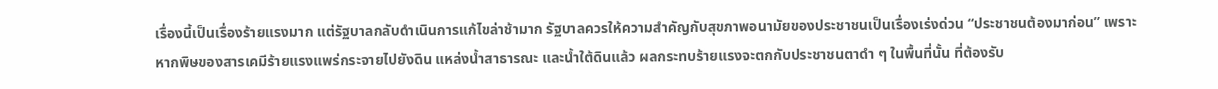เรื่องนี้เป็นเรื่องร้ายแรงมาก แต่รัฐบาลกลับดำเนินการแก้ไขล่าช้ามาก รัฐบาลควรให้ความสำคัญกับสุขภาพอนามัยของประชาชนเป็นเรื่องเร่งด่วน “ประชาชนต้องมาก่อน” เพราะหากพิษของสารเคมีร้ายแรงแพร่กระจายไปยังดิน แหล่งน้ำสาธารณะ และน้ำใต้ดินแล้ว ผลกระทบร้ายแรงจะตกกับประชาชนตาดำ ๆ ในพื้นที่นั้น ที่ต้องรับ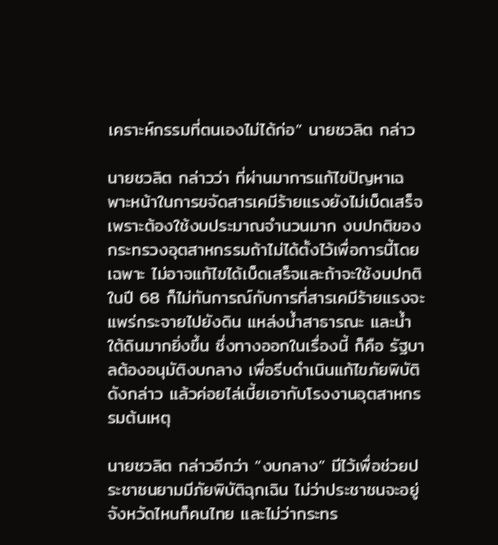เคราะห์กรรมที่ตนเองไม่ได้ก่อ” นายชวลิต กล่าว

นายชวลิต กล่าวว่า ที่ผ่านมาการแก้ไขปัญหาเฉพาะหน้าในการขจัดสารเคมีร้ายแรงยังไม่เบ็ดเสร็จ เพราะต้องใช้งบประมาณจำนวนมาก งบปกติของกระทรวงอุตสาหกรรมถ้าไม่ได้ตั้งไว้เพื่อการนี้โดยเฉพาะ ไม่อาจแก้ไขได้เบ็ดเสร็จและถ้าจะใช้งบปกติในปี 68 ก็ไม่ทันการณ์กับการที่สารเคมีร้ายแรงจะแพร่กระจายไปยังดิน แหล่งน้ำสาธารณะ และน้ำใต้ดินมากยิ่งขึ้น ซึ่งทางออกในเรื่องนี้ ก็คือ รัฐบาลต้องอนุมัติงบกลาง เพื่อรีบดำเนินแก้ไขภัยพิบัติดังกล่าว แล้วค่อยไล่เบี้ยเอากับโรงงานอุตสาหกรรมต้นเหตุ

นายชวลิต กล่าวอีกว่า “งบกลาง” มีไว้เพื่อช่วยประชาชนยามมีภัยพิบัติฉุกเฉิน ไม่ว่าประชาชนจะอยู่จังหวัดไหนก็คนไทย และไม่ว่ากระทร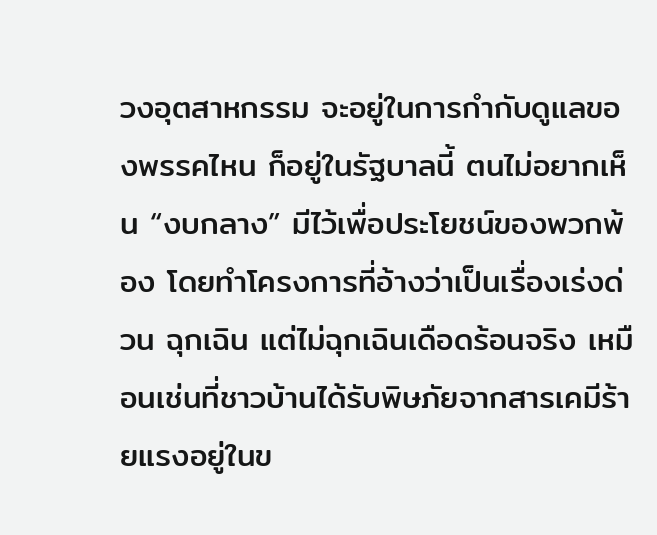วงอุตสาหกรรม จะอยู่ในการกำกับดูแลของพรรคไหน ก็อยู่ในรัฐบาลนี้ ตนไม่อยากเห็น “งบกลาง” มีไว้เพื่อประโยชน์ของพวกพ้อง โดยทำโครงการที่อ้างว่าเป็นเรื่องเร่งด่วน ฉุกเฉิน แต่ไม่ฉุกเฉินเดือดร้อนจริง เหมือนเช่นที่ชาวบ้านได้รับพิษภัยจากสารเคมีร้ายแรงอยู่ในข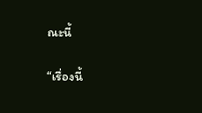ณะนี้

“เรื่องนี้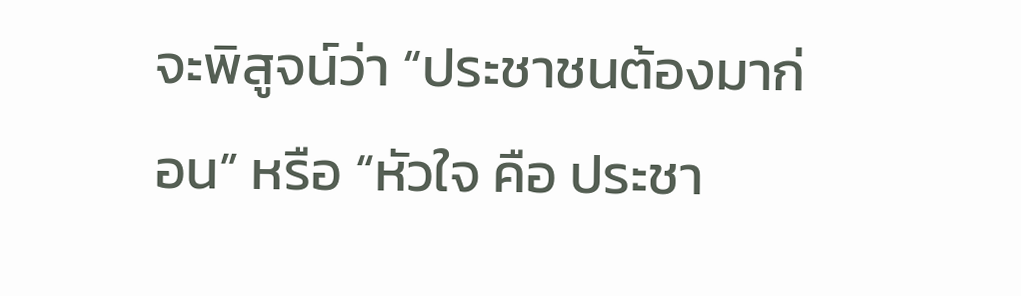จะพิสูจน์ว่า “ประชาชนต้องมาก่อน” หรือ “หัวใจ คือ ประชา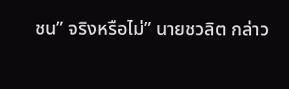ชน” จริงหรือไม่” นายชวลิต กล่าว